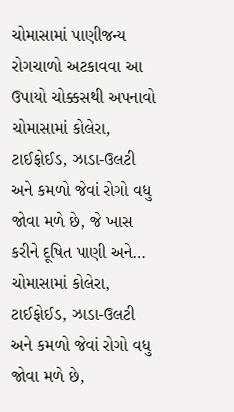ચોમાસામાં પાણીજન્ય રોગચાળો અટકાવવા આ ઉપાયો ચોક્કસથી અપનાવો
ચોમાસામાં કોલેરા, ટાઈફોઈડ, ઝાડા-ઉલટી અને કમળો જેવાં રોગો વધુ જોવા મળે છે, જે ખાસ કરીને દૂષિત પાણી અને…
ચોમાસામાં કોલેરા, ટાઈફોઈડ, ઝાડા-ઉલટી અને કમળો જેવાં રોગો વધુ જોવા મળે છે,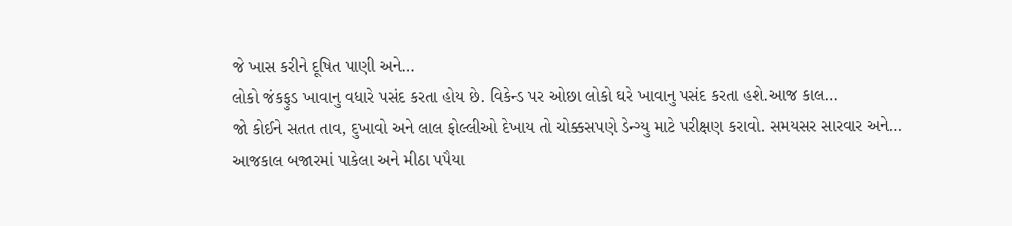જે ખાસ કરીને દૂષિત પાણી અને…
લોકો જંકફુડ ખાવાનુ વધારે પસંદ કરતા હોય છે. વિકેન્ડ પર ઓછા લોકો ઘરે ખાવાનુ પસંદ કરતા હશે.આજ કાલ…
જો કોઈને સતત તાવ, દુખાવો અને લાલ ફોલ્લીઓ દેખાય તો ચોક્કસપણે ડેન્ગ્યુ માટે પરીક્ષણ કરાવો. સમયસર સારવાર અને…
આજકાલ બજારમાં પાકેલા અને મીઠા પપૈયા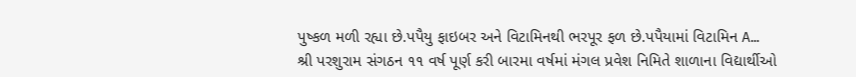પુષ્કળ મળી રહ્યા છે.પપૈયુ ફાઇબર અને વિટામિનથી ભરપૂર ફળ છે.પપૈયામાં વિટામિન A…
શ્રી પરશુરામ સંગઠન ૧૧ વર્ષ પૂર્ણ કરી બારમા વર્ષમાં મંગલ પ્રવેશ નિમિતે શાળાના વિદ્યાર્થીઓ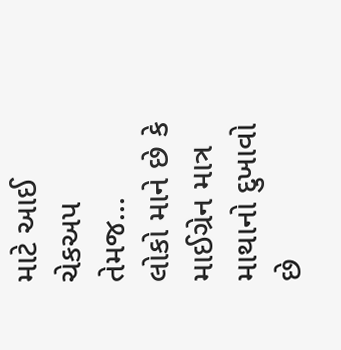માટે આઈ ચેકઅપ તેમજ…
લોકો માને છે કે માઈગ્રેન માત્ર માથાનો દુખાવો છે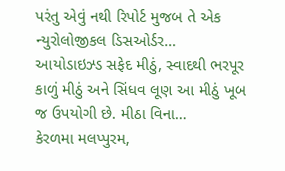પરંતુ એવું નથી રિપોર્ટ મુજબ તે એક ન્યુરોલોજીકલ ડિસઓર્ડર…
આયોડાઇઝ્ડ સફેદ મીઠું, સ્વાદથી ભરપૂર કાળું મીઠું અને સિંધવ લૂણ આ મીઠું ખૂબ જ ઉપયોગી છે. મીઠા વિના…
કેરળમા મલપ્પુરમ,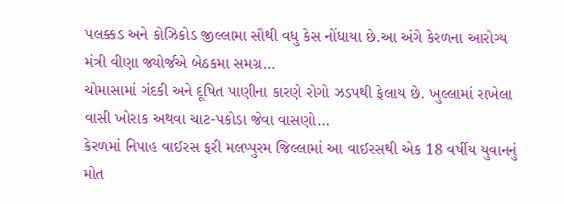પલક્કડ અને કોઝિકોડ જીલ્લામા સૌથી વધુ કેસ નોંધાયા છે.આ અંગે કેરળના આરોગ્ય મંત્રી વીણા જ્યોર્જએ બેઠકમા સમગ્ર…
ચોમાસામાં ગંદકી અને દૂષિત પાણીના કારણે રોગો ઝડપથી ફેલાય છે. ખુલ્લામાં રાખેલા વાસી ખોરાક અથવા ચાટ-પકોડા જેવા વાસણો…
કેરળમાં નિપાહ વાઈરસ ફરી મલપ્પુરમ જિલ્લામાં આ વાઈરસથી એક 18 વર્ષીય યુવાનનું મોત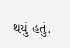થયું હતું.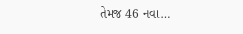તેમજ 46 નવા…